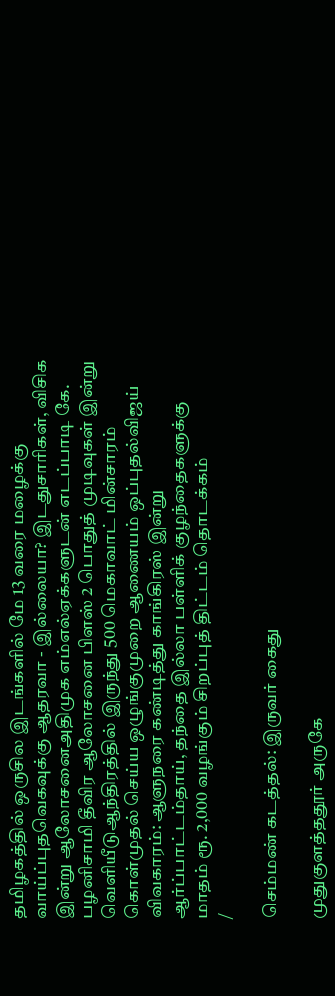தமிழகத்தில் ஒருசில இடங்களில் மே 13 வரை மழைக்கு வாய்ப்புதவெகவுக்கு ஆதரவா - இல்லையா? இடதுசாரிகள், விசிக இன்று ஆலோசனைஅதிமுக எம்எல்ஏக்களுடன் எடப்பாடி கே. பழனிசாமி தீவிர ஆலோசனை பிளஸ் 2 பொதுத் முடிவுகள் இன்று வெளியீடுஆந்திரத்தில் இருந்து 500 மெகாவாட் மின்சாரம் கொள்முதல் செய்ய ஒழுங்குமுறை ஆணையம் ஒப்புதல்விஜய் விவகாரம்: ஆளுநரை கண்டித்து காங்கிரஸ் இன்று ஆர்ப்பாட்டம்தாய், தந்தை இல்லா பள்ளிக் குழந்தைகளுக்கு மாதம் ரூ. 2,000 வழங்கும் சிறப்புத் திட்டம் தொடக்கம்
/

செம்மண் கடத்தல்: இருவர் கைது

முதுகுளத்ததூர் அருகே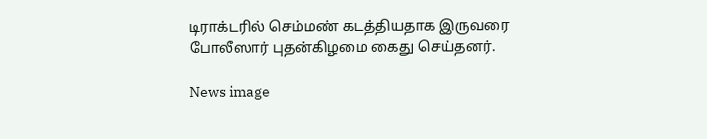டிராக்டரில் செம்மண் கடத்தியதாக இருவரை போலீஸார் புதன்கிழமை கைது செய்தனர்.

News image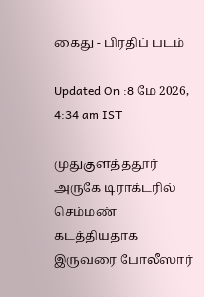கைது - பிரதிப் படம்

Updated On :8 மே 2026, 4:34 am IST

முதுகுளத்ததூர் அருகே டிராக்டரில் செம்மண் கடத்தியதாக இருவரை போலீஸார்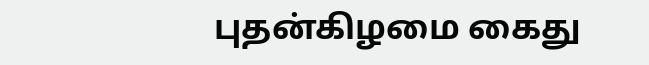புதன்கிழமை கைது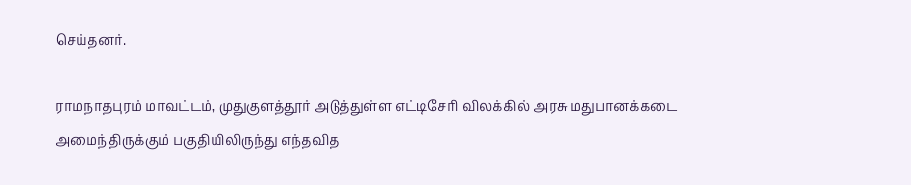செய்தனர்.

ராமநாதபுரம் மாவட்டம், முதுகுளத்தூர் அடுத்துள்ள எட்டிசேரி விலக்கில் அரசு மதுபானக்கடை அமைந்திருக்கும் பகுதியிலிருந்து எந்தவித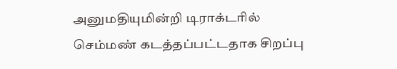அனுமதியுமின்றி டிராக்டரில் செம்மண் கடத்தப்பட்டதாக சிறப்பு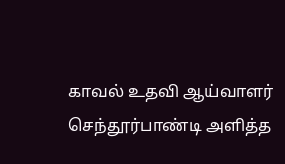காவல் உதவி ஆய்வாளர் செந்தூர்பாண்டி அளித்த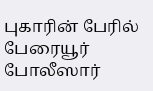புகாரின் பேரில் பேரையூர் போலீஸார்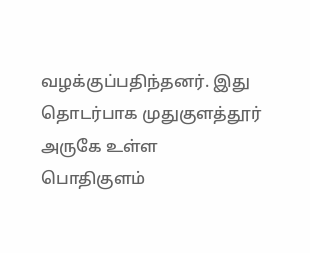வழக்குப்பதிந்தனர். இது தொடர்பாக முதுகுளத்தூர் அருகே உள்ள பொதிகுளம்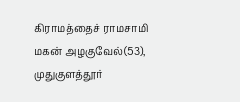கிராமத்தைச் ராமசாமி மகன் அழகுவேல்(53), முதுகுளத்தூர்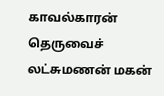காவல்காரன் தெருவைச் லட்சுமணன் மகன்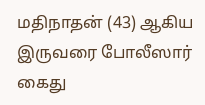மதிநாதன் (43) ஆகிய இருவரை போலீஸார் கைது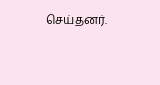செய்தனர்.